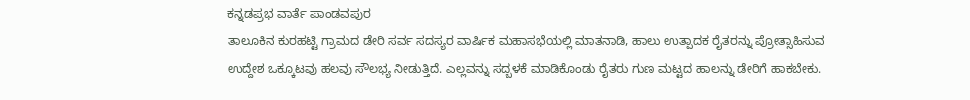ಕನ್ನಡಪ್ರಭ ವಾರ್ತೆ ಪಾಂಡವಪುರ
ತಾಲೂಕಿನ ಕುರಹಟ್ಟಿ ಗ್ರಾಮದ ಡೇರಿ ಸರ್ವ ಸದಸ್ಯರ ವಾರ್ಷಿಕ ಮಹಾಸಭೆಯಲ್ಲಿ ಮಾತನಾಡಿ, ಹಾಲು ಉತ್ಪಾದಕ ರೈತರನ್ನು ಪ್ರೋತ್ಸಾಹಿಸುವ ಉದ್ದೇಶ ಒಕ್ಕೂಟವು ಹಲವು ಸೌಲಭ್ಯ ನೀಡುತ್ತಿದೆ. ಎಲ್ಲವನ್ನು ಸದ್ಬಳಕೆ ಮಾಡಿಕೊಂಡು ರೈತರು ಗುಣ ಮಟ್ಟದ ಹಾಲನ್ನು ಡೇರಿಗೆ ಹಾಕಬೇಕು.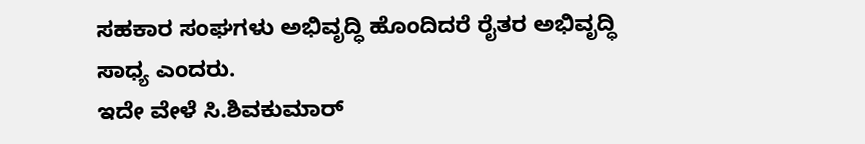ಸಹಕಾರ ಸಂಘಗಳು ಅಭಿವೃದ್ಧಿ ಹೊಂದಿದರೆ ರೈತರ ಅಭಿವೃದ್ಧಿ ಸಾಧ್ಯ ಎಂದರು.
ಇದೇ ವೇಳೆ ಸಿ.ಶಿವಕುಮಾರ್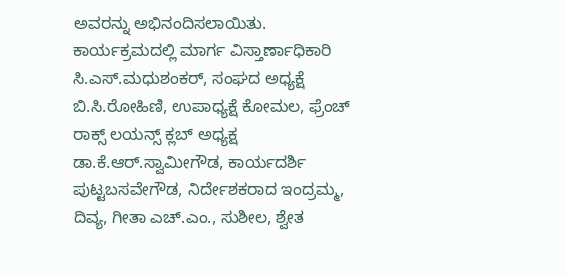ಅವರನ್ನು ಅಭಿನಂದಿಸಲಾಯಿತು. ಕಾರ್ಯಕ್ರಮದಲ್ಲಿ ಮಾರ್ಗ ವಿಸ್ತಾರ್ಣಾಧಿಕಾರಿ ಸಿ.ಎಸ್.ಮಧುಶಂಕರ್, ಸಂಘದ ಅಧ್ಯಕ್ಷೆ ಬಿ.ಸಿ.ರೋಹಿಣಿ, ಉಪಾಧ್ಯಕ್ಷೆ ಕೋಮಲ, ಫ್ರೆಂಚ್ ರಾಕ್ಸ್ ಲಯನ್ಸ್ ಕ್ಲಬ್ ಅಧ್ಯಕ್ಷ ಡಾ.ಕೆ.ಆರ್.ಸ್ವಾಮೀಗೌಡ, ಕಾರ್ಯದರ್ಶಿ ಪುಟ್ಟಬಸವೇಗೌಡ, ನಿರ್ದೇಶಕರಾದ ಇಂದ್ರಮ್ಮ, ದಿವ್ಯ, ಗೀತಾ ಎಚ್.ಎಂ., ಸುಶೀಲ, ಶ್ವೇತ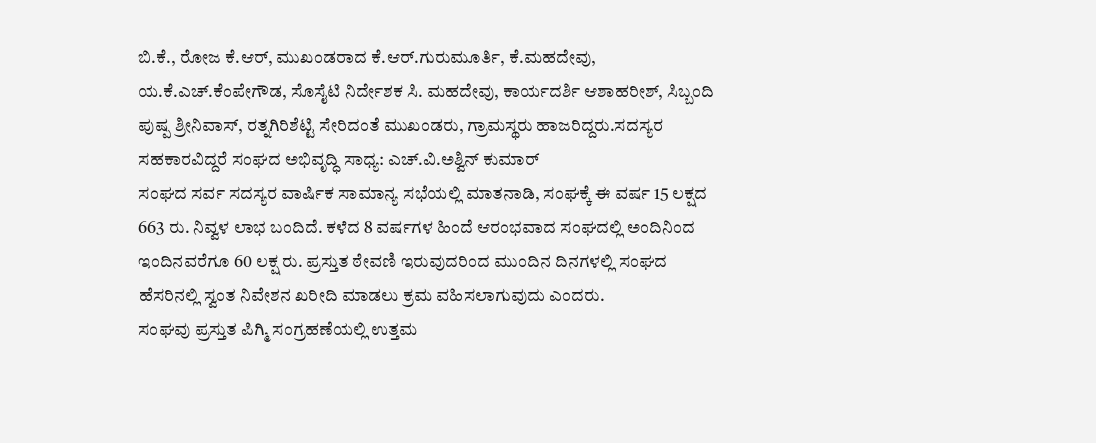ಬಿ.ಕೆ., ರೋಜ ಕೆ.ಆರ್, ಮುಖಂಡರಾದ ಕೆ.ಆರ್.ಗುರುಮೂರ್ತಿ, ಕೆ.ಮಹದೇವು, ಯ.ಕೆ.ಎಚ್.ಕೆಂಪೇಗೌಡ, ಸೊಸೈಟಿ ನಿರ್ದೇಶಕ ಸಿ. ಮಹದೇವು, ಕಾರ್ಯದರ್ಶಿ ಆಶಾಹರೀಶ್, ಸಿಬ್ಬಂದಿ ಪುಷ್ಪ ಶ್ರೀನಿವಾಸ್, ರತ್ನಗಿರಿಶೆಟ್ಟಿ ಸೇರಿದಂತೆ ಮುಖಂಡರು, ಗ್ರಾಮಸ್ಥರು ಹಾಜರಿದ್ದರು.ಸದಸ್ಯರ ಸಹಕಾರವಿದ್ದರೆ ಸಂಘದ ಅಭಿವೃದ್ಧಿ ಸಾಧ್ಯ: ಎಚ್.ವಿ.ಅಶ್ವಿನ್ ಕುಮಾರ್
ಸಂಘದ ಸರ್ವ ಸದಸ್ಯರ ವಾರ್ಷಿಕ ಸಾಮಾನ್ಯ ಸಭೆಯಲ್ಲಿ ಮಾತನಾಡಿ, ಸಂಘಕ್ಕೆ ಈ ವರ್ಷ 15 ಲಕ್ಷದ 663 ರು. ನಿವ್ವಳ ಲಾಭ ಬಂದಿದೆ. ಕಳೆದ 8 ವರ್ಷಗಳ ಹಿಂದೆ ಆರಂಭವಾದ ಸಂಘದಲ್ಲಿ ಅಂದಿನಿಂದ ಇಂದಿನವರೆಗೂ 60 ಲಕ್ಷ ರು. ಪ್ರಸ್ತುತ ಠೇವಣಿ ಇರುವುದರಿಂದ ಮುಂದಿನ ದಿನಗಳಲ್ಲಿ ಸಂಘದ ಹೆಸರಿನಲ್ಲಿ ಸ್ವಂತ ನಿವೇಶನ ಖರೀದಿ ಮಾಡಲು ಕ್ರಮ ವಹಿಸಲಾಗುವುದು ಎಂದರು.
ಸಂಘವು ಪ್ರಸ್ತುತ ಪಿಗ್ಮಿ ಸಂಗ್ರಹಣೆಯಲ್ಲಿ ಉತ್ತಮ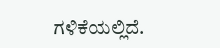ಗಳಿಕೆಯಲ್ಲಿದೆ.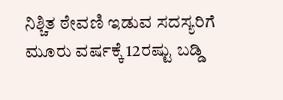ನಿಶ್ಚಿತ ಠೇವಣಿ ಇಡುವ ಸದಸ್ಯರಿಗೆ ಮೂರು ವರ್ಷಕ್ಕೆ 12ರಷ್ಟು ಬಡ್ಡಿ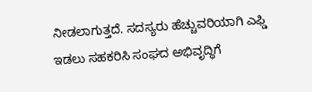ನೀಡಲಾಗುತ್ತದೆ. ಸದಸ್ಯರು ಹೆಚ್ಚುವರಿಯಾಗಿ ಎಫ್ಡಿ ಇಡಲು ಸಹಕರಿಸಿ ಸಂಘದ ಅಭಿವೃದ್ಧಿಗೆ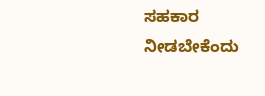ಸಹಕಾರ ನೀಡಬೇಕೆಂದು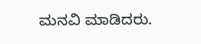ಮನವಿ ಮಾಡಿದರು.